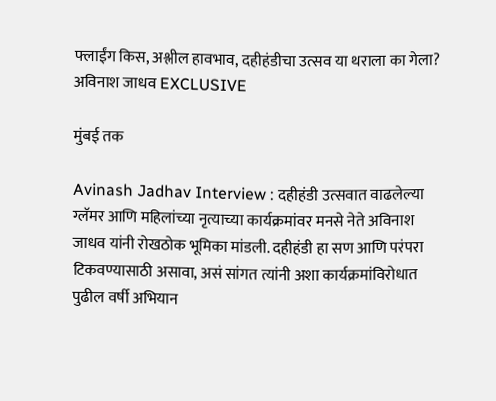फ्लाईंग किस, अश्लील हावभाव, दहीहंडीचा उत्सव या थराला का गेला? अविनाश जाधव EXCLUSIVE

मुंबई तक

Avinash Jadhav Interview : दहीहंडी उत्सवात वाढलेल्या ग्लॅमर आणि महिलांच्या नृत्याच्या कार्यक्रमांवर मनसे नेते अविनाश जाधव यांनी रोखठोक भूमिका मांडली. दहीहंडी हा सण आणि परंपरा टिकवण्यासाठी असावा, असं सांगत त्यांनी अशा कार्यक्रमांविरोधात पुढील वर्षी अभियान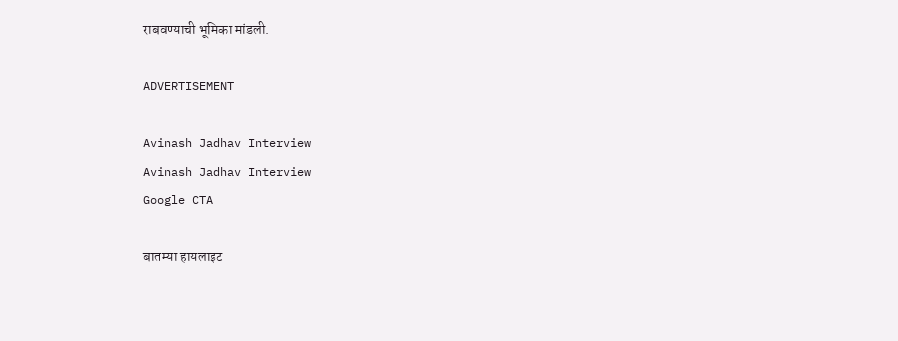राबवण्याची भूमिका मांडली.

ADVERTISEMENT

Avinash Jadhav Interview
Avinash Jadhav Interview
Google CTA

बातम्या हायलाइट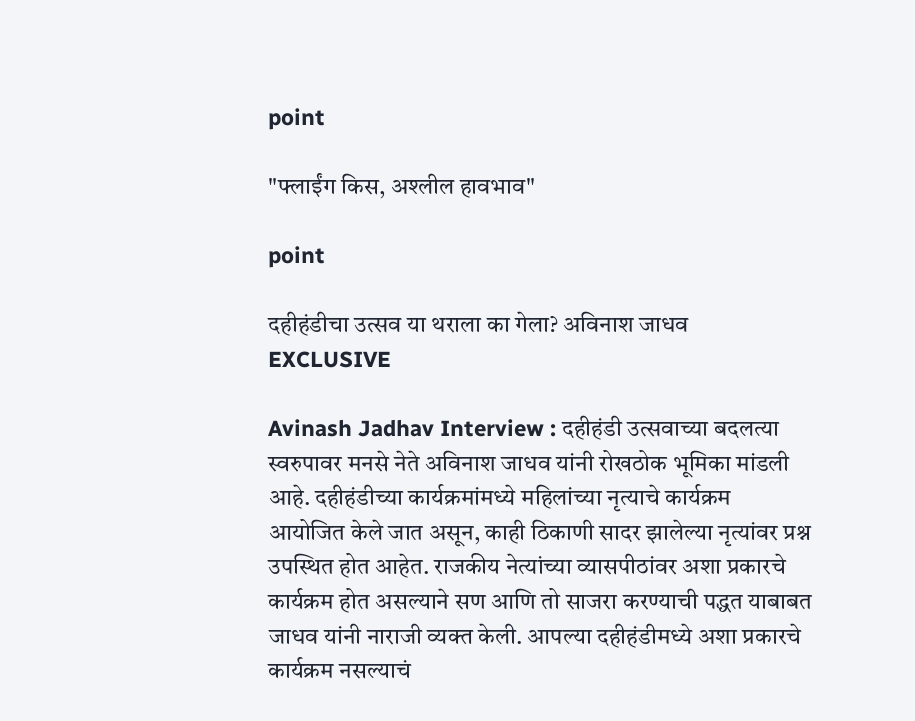point

"फ्लाईंग किस, अश्लील हावभाव"

point

दहीहंडीचा उत्सव या थराला का गेला? अविनाश जाधव EXCLUSIVE

Avinash Jadhav Interview : दहीहंडी उत्सवाच्या बदलत्या स्वरुपावर मनसे नेते अविनाश जाधव यांनी रोखठोक भूमिका मांडली आहे. दहीहंडीच्या कार्यक्रमांमध्ये महिलांच्या नृत्याचे कार्यक्रम आयोजित केले जात असून, काही ठिकाणी सादर झालेल्या नृत्यांवर प्रश्न उपस्थित होत आहेत. राजकीय नेत्यांच्या व्यासपीठांवर अशा प्रकारचे कार्यक्रम होत असल्याने सण आणि तो साजरा करण्याची पद्धत याबाबत जाधव यांनी नाराजी व्यक्त केली. आपल्या दहीहंडीमध्ये अशा प्रकारचे कार्यक्रम नसल्याचं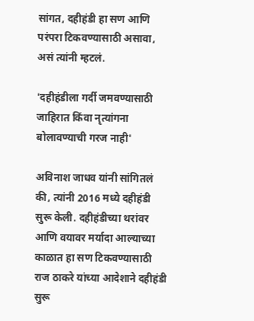सांगत, दहीहंडी हा सण आणि परंपरा टिकवण्यासाठी असावा, असं त्यांनी म्हटलं.

'दहीहंडीला गर्दी जमवण्यासाठी जाहिरात किंवा नृत्यांगना बोलावण्याची गरज नाही'

अविनाश जाधव यांनी सांगितलं की, त्यांनी 2016 मध्ये दहीहंडी सुरू केली. दहीहंडीच्या थरांवर आणि वयावर मर्यादा आल्याच्या काळात हा सण टिकवण्यासाठी राज ठाकरे यांच्या आदेशाने दहीहंडी सुरू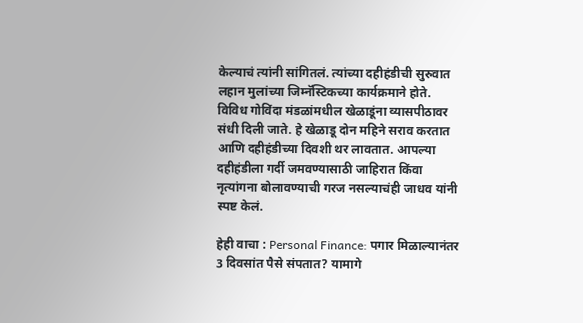केल्याचं त्यांनी सांगितलं. त्यांच्या दहीहंडीची सुरुवात लहान मुलांच्या जिम्नॅस्टिकच्या कार्यक्रमाने होते. विविध गोविंदा मंडळांमधील खेळाडूंना व्यासपीठावर संधी दिली जाते. हे खेळाडू दोन महिने सराव करतात आणि दहीहंडीच्या दिवशी थर लावतात. आपल्या दहीहंडीला गर्दी जमवण्यासाठी जाहिरात किंवा नृत्यांगना बोलावण्याची गरज नसल्याचंही जाधव यांनी स्पष्ट केलं.

हेही वाचा : Personal Finance: पगार मिळाल्यानंतर 3 दिवसांत पैसे संपतात? यामागे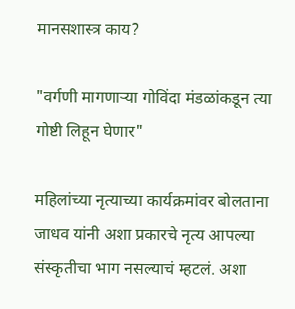मानसशास्त्र काय?

"वर्गणी मागणाऱ्या गोविंदा मंडळांकडून त्या गोष्टी लिहून घेणार"

महिलांच्या नृत्याच्या कार्यक्रमांवर बोलताना जाधव यांनी अशा प्रकारचे नृत्य आपल्या संस्कृतीचा भाग नसल्याचं म्हटलं. अशा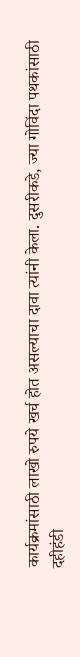कार्यक्रमांसाठी लाखो रुपये खर्च होत असल्याचा दावा त्यांनी केला. दुसरीकडे, ज्या गोविंदा पथकांसाठी दहीहंडी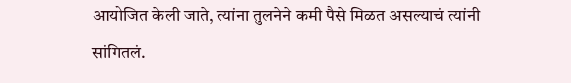आयोजित केली जाते, त्यांना तुलनेने कमी पैसे मिळत असल्याचं त्यांनी सांगितलं.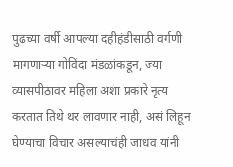पुढच्या वर्षी आपल्या दहीहंडीसाठी वर्गणी मागणाऱ्या गोविंदा मंडळांकडून, ज्या व्यासपीठावर महिला अशा प्रकारे नृत्य करतात तिथे थर लावणार नाही, असं लिहून घेण्याचा विचार असल्याचंही जाधव यांनी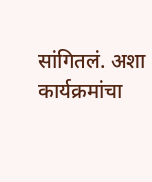सांगितलं. अशा कार्यक्रमांचा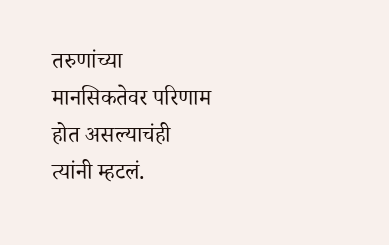तरुणांच्या मानसिकतेवर परिणाम होत असल्याचंही त्यांनी म्हटलं.